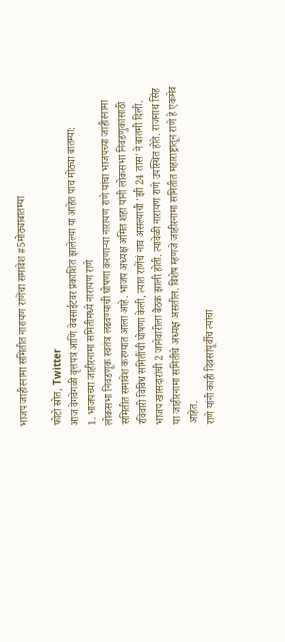भाजप जाहीरनामा समितीत नारायण राणेंचा समावेश #5मोठ्याबातम्या

फोटो स्रोत, Twitter
आज वेगवेगळी वृत्तपत्रं आणि वेबसाईटवर प्रकाशित झालेल्या या आहेत पाच मोठ्या बातम्या:
1. भाजपच्या जाहीरनामा समितीमध्ये नारायण राणे
लोकसभा निवडणूक स्वतंत्र लढवण्याची घोषणा करणाऱ्या नारायण राणे यांचा भाजपच्या जाहीरनामा समितीत समावेश करण्यात आला आहे. भाजप अध्यक्ष अमित शहा यांनी लोकसभा निवडणुकांसाठी रविवारी विविध समितींची घोषणा केली, त्यात राणेंचं नाव असल्याची 'झी 24 तास'ने बातमी दिली.
भाजप खासदारांची 2 जानेवारीला बैठक झाली होती. त्यावेळी नारायण राणे उपस्थित होते. राजनाथ सिंह या जाहीरनामा समितीचे अध्यक्ष असतील. विशेष म्हणजे जाहीरनामा समितीत महाराष्ट्रातून राणे हे एकमेव आहेत.
राणे यांनी काही दिवसांपूर्वीच त्यांचा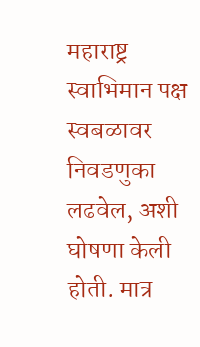महाराष्ट्र स्वाभिमान पक्ष स्वबळावर निवडणुका लढवेल, अशी घोषणा केली होती. मात्र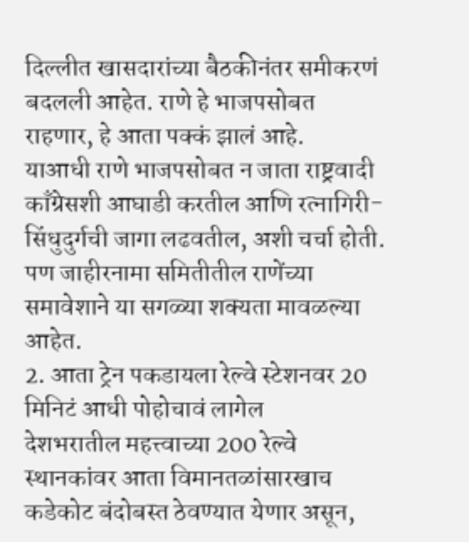दिल्लीत खासदारांच्या बैठकीनंतर समीकरणं बदलली आहेत. राणे हे भाजपसोबत राहणार, हे आता पक्कं झालं आहे.
याआधी राणे भाजपसोबत न जाता राष्ट्रवादी काँग्रेसशी आघाडी करतील आणि रत्नागिरी-सिंधुदुर्गची जागा लढवतील, अशी चर्चा होती. पण जाहीरनामा समितीतील राणेंच्या समावेशाने या सगळ्या शक्यता मावळल्या आहेत.
2. आता ट्रेन पकडायला रेल्वे स्टेशनवर 20 मिनिटं आधी पोहोचावं लागेल
देशभरातील महत्त्वाच्या 200 रेल्वे स्थानकांवर आता विमानतळांसारखाच कडेकोट बंदोबस्त ठेवण्यात येणार असून,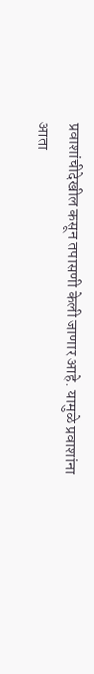प्रवाशांचीदेखील कसून तपासणी केली जाणार आहे. यामुळे प्रवाशांना आता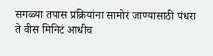सगळ्या तपास प्रक्रियांना सामोरं जाण्यासाठी पंधरा ते वीस मिनिटं आधीच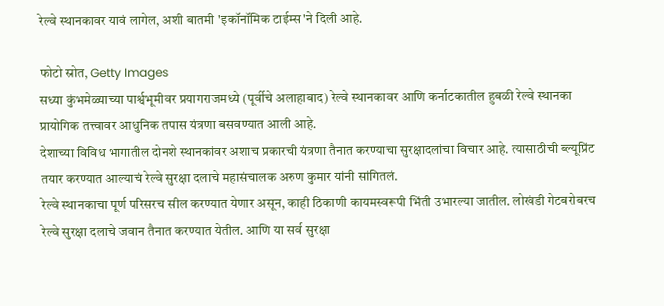रेल्वे स्थानकावर यावं लागेल, अशी बातमी 'इकॉनॉमिक टाईम्स'ने दिली आहे.

फोटो स्रोत, Getty Images
सध्या कुंभमेळ्याच्या पार्श्वभूमीवर प्रयागराजमध्ये (पूर्वीचे अलाहाबाद) रेल्वे स्थानकावर आणि कर्नाटकातील हुबळी रेल्वे स्थानका प्रायोगिक तत्त्वावर आधुनिक तपास यंत्रणा बसवण्यात आली आहे.
देशाच्या विविध भागातील दोनशे स्थानकांवर अशाच प्रकारची यंत्रणा तैनात करण्याचा सुरक्षादलांचा विचार आहे. त्यासाठीची ब्ल्यूप्रिंट तयार करण्यात आल्याचं रेल्वे सुरक्षा दलाचे महासंचालक अरुण कुमार यांनी सांगितलं.
रेल्वे स्थानकाचा पूर्ण परिसरच सील करण्यात येणार असून, काही ठिकाणी कायमस्वरूपी भिंती उभारल्या जातील. लोखंडी गेटबरोबरच रेल्वे सुरक्षा दलाचे जवान तैनात करण्यात येतील. आणि या सर्व सुरक्षा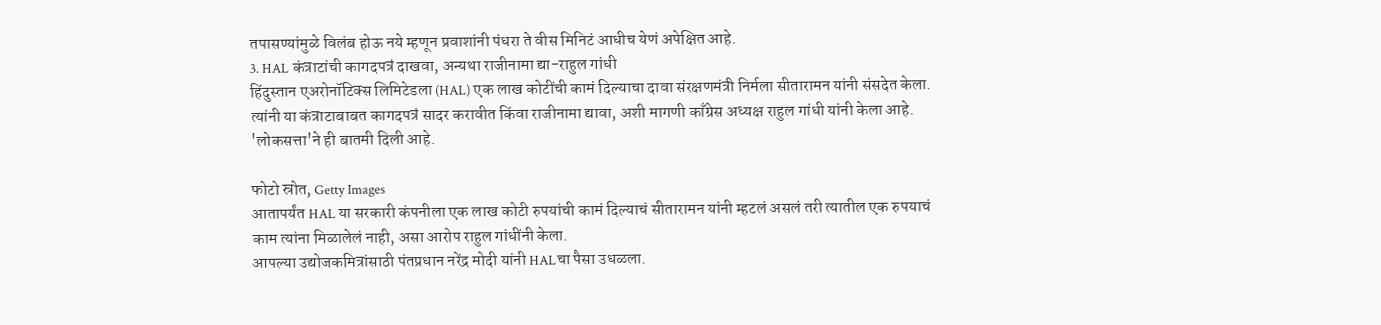तपासण्यांमुळे विलंब होऊ नये म्हणून प्रवाशांनी पंधरा ते वीस मिनिटं आधीच येणं अपेक्षित आहे.
3. HAL कंत्राटांची कागदपत्रं दाखवा, अन्यथा राजीनामा द्या-राहुल गांधी
हिंदुस्तान एअरोनॉटिक्स लिमिटेडला (HAL) एक लाख कोटींची कामं दिल्याचा दावा संरक्षणमंत्री निर्मला सीतारामन यांनी संसदेत केला. त्यांनी या कंत्राटाबाबत कागदपत्रं सादर करावीत किंवा राजीनामा द्यावा, अशी मागणी काँग्रेस अध्यक्ष राहुल गांधी यांनी केला आहे.
'लोकसत्ता'ने ही बातमी दिली आहे.

फोटो स्रोत, Getty Images
आतापर्यंत HAL या सरकारी कंपनीला एक लाख कोटी रुपयांची कामं दिल्याचं सीतारामन यांनी म्हटलं असलं तरी त्यातील एक रुपयाचं काम त्यांना मिळालेलं नाही, असा आरोप राहुल गांधींनी केला.
आपल्या उद्योजकमित्रांसाठी पंतप्रधान नरेंद्र मोदी यांनी HALचा पैसा उधळला.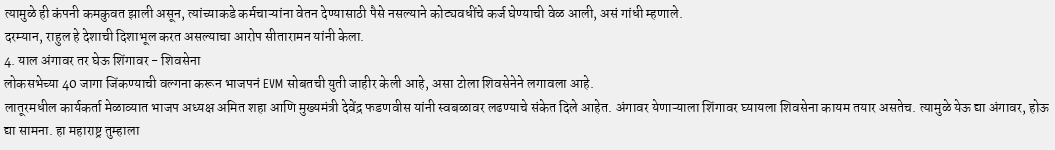त्यामुळे ही कंपनी कमकुवत झाली असून, त्यांच्याकडे कर्मचाऱ्यांना वेतन देण्यासाठी पैसे नसल्याने कोट्यवधींचे कर्ज घेण्याची वेळ आली, असं गांधी म्हणाले.
दरम्यान, राहुल हे देशाची दिशाभूल करत असल्याचा आरोप सीतारामन यांनी केला.
4. याल अंगावर तर घेऊ शिंगावर - शिवसेना
लोकसभेच्या 40 जागा जिंकण्याची वल्गना करून भाजपनं EVM सोबतची युती जाहीर केली आहे, असा टोला शिवसेनेने लगावला आहे.
लातूरमधील कार्यकर्ता मेळाव्यात भाजप अध्यक्ष अमित शहा आणि मुख्यमंत्री देवेंद्र फडणवीस यांनी स्वबळावर लढण्याचे संकेत दिले आहेत. अंगावर येणाऱ्याला शिंगावर घ्यायला शिवसेना कायम तयार असतेच. त्यामुळे येऊ द्या अंगावर, होऊ द्या सामना. हा महाराष्ट्र तुम्हाला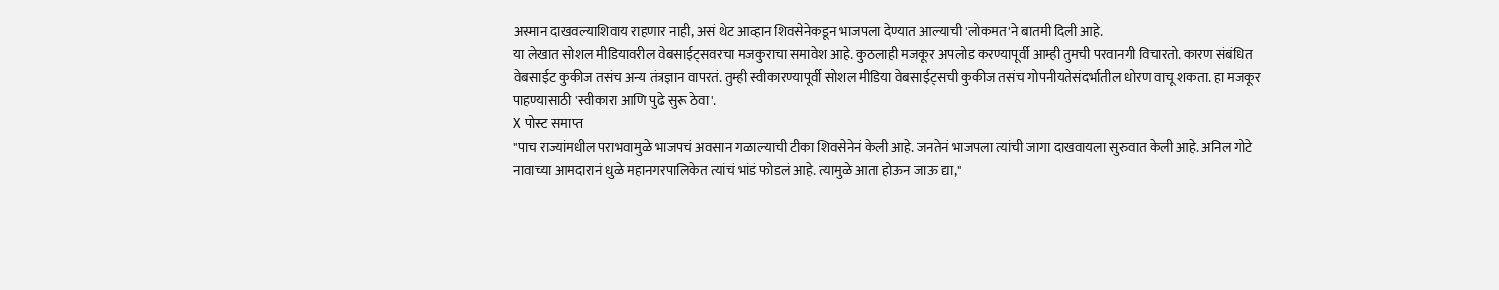अस्मान दाखवल्याशिवाय राहणार नाही, असं थेट आव्हान शिवसेनेकडून भाजपला देण्यात आल्याची 'लोकमत'ने बातमी दिली आहे.
या लेखात सोशल मीडियावरील वेबसाईट्सवरचा मजकुराचा समावेश आहे. कुठलाही मजकूर अपलोड करण्यापूर्वी आम्ही तुमची परवानगी विचारतो. कारण संबंधित वेबसाईट कुकीज तसंच अन्य तंत्रज्ञान वापरतं. तुम्ही स्वीकारण्यापूर्वी सोशल मीडिया वेबसाईट्सची कुकीज तसंच गोपनीयतेसंदर्भातील धोरण वाचू शकता. हा मजकूर पाहण्यासाठी 'स्वीकारा आणि पुढे सुरू ठेवा'.
X पोस्ट समाप्त
"पाच राज्यांमधील पराभवामुळे भाजपचं अवसान गळाल्याची टीका शिवसेनेनं केली आहे. जनतेनं भाजपला त्यांची जागा दाखवायला सुरुवात केली आहे. अनिल गोटे नावाच्या आमदारानं धुळे महानगरपालिकेत त्यांचं भांडं फोडलं आहे. त्यामुळे आता होऊन जाऊ द्या,"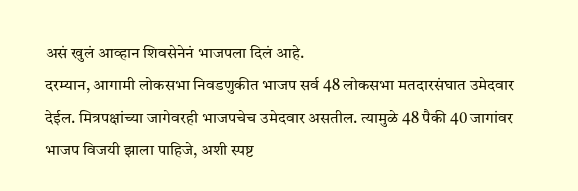असं खुलं आव्हान शिवसेनेनं भाजपला दिलं आहे.
दरम्यान, आगामी लोकसभा निवडणुकीत भाजप सर्व 48 लोकसभा मतदारसंघात उमेदवार देईल. मित्रपक्षांच्या जागेवरही भाजपचेच उमेदवार असतील. त्यामुळे 48 पैकी 40 जागांवर भाजप विजयी झाला पाहिजे, अशी स्पष्ट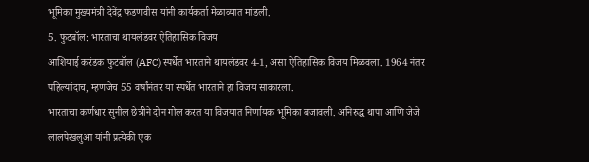भूमिका मुख्यमंत्री देवेंद्र फडणवीस यांनी कार्यकर्ता मेळाव्यात मांडली.
5. फुटबॉल: भारताचा थायलंडवर ऐतिहासिक विजय
आशियाई करंडक फुटबॉल (AFC) स्पर्धेत भारताने थायलंडवर 4-1, असा ऐतिहासिक विजय मिळवला. 1964 नंतर पहिल्यांदाच, म्हणजेच 55 वर्षांनंतर या स्पर्धेत भारताने हा विजय साकारला.
भारताचा कर्णधार सुनील छेत्रीने दोन गोल करत या विजयात निर्णायक भूमिका बजावली. अनिरुद्ध थापा आणि जेजे लालपेखलुआ यांनी प्रत्येकी एक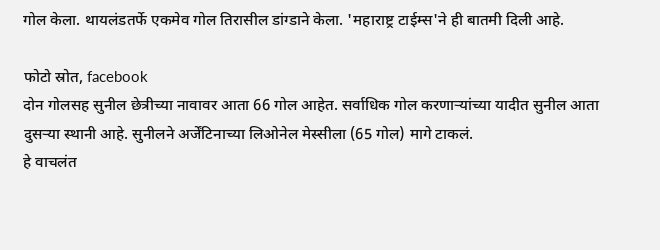गोल केला. थायलंडतर्फे एकमेव गोल तिरासील डांग्डाने केला. 'महाराष्ट्र टाईम्स'ने ही बातमी दिली आहे.

फोटो स्रोत, facebook
दोन गोलसह सुनील छेत्रीच्या नावावर आता 66 गोल आहेत. सर्वाधिक गोल करणाऱ्यांच्या यादीत सुनील आता दुसऱ्या स्थानी आहे. सुनीलने अर्जेंटिनाच्या लिओनेल मेस्सीला (65 गोल) मागे टाकलं.
हे वाचलंत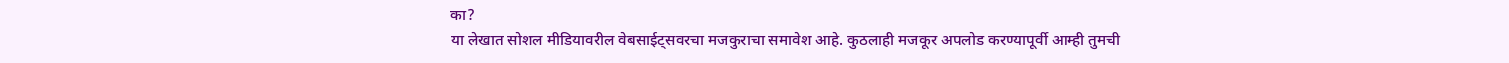का?
या लेखात सोशल मीडियावरील वेबसाईट्सवरचा मजकुराचा समावेश आहे. कुठलाही मजकूर अपलोड करण्यापूर्वी आम्ही तुमची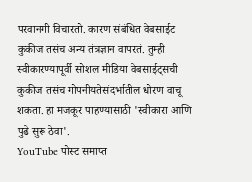परवानगी विचारतो. कारण संबंधित वेबसाईट कुकीज तसंच अन्य तंत्रज्ञान वापरतं. तुम्ही स्वीकारण्यापूर्वी सोशल मीडिया वेबसाईट्सची कुकीज तसंच गोपनीयतेसंदर्भातील धोरण वाचू शकता. हा मजकूर पाहण्यासाठी 'स्वीकारा आणि पुढे सुरू ठेवा'.
YouTube पोस्ट समाप्त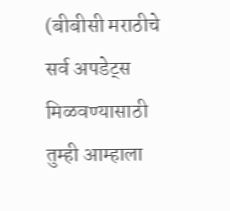(बीबीसी मराठीचे सर्व अपडेट्स मिळवण्यासाठी तुम्ही आम्हाला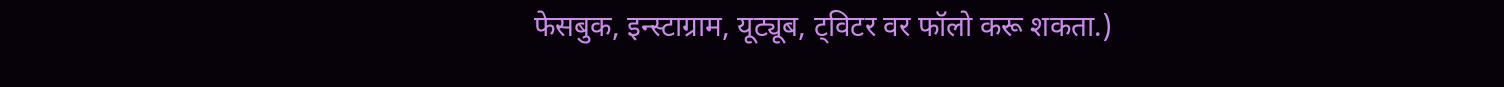फेसबुक, इन्स्टाग्राम, यूट्यूब, ट्विटर वर फॉलो करू शकता.)